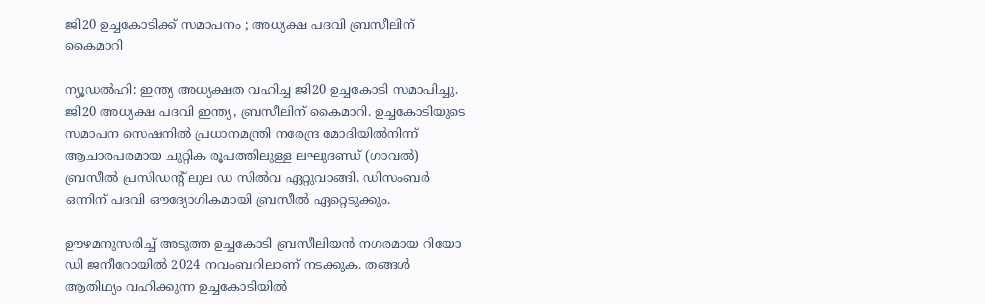ജി20 ഉച്ചകോടിക്ക് സമാപനം ; അധ്യക്ഷ പദവി ബ്രസീലിന് കൈമാറി

ന്യൂഡല്‍ഹി: ഇന്ത്യ അധ്യക്ഷത വഹിച്ച ജി20 ഉച്ചകോടി സമാപിച്ചു. ജി20 അധ്യക്ഷ പദവി ഇന്ത്യ, ബ്രസീലിന് കൈമാറി. ഉച്ചകോടിയുടെ സമാപന സെഷനില്‍ പ്രധാനമന്ത്രി നരേന്ദ്ര മോദിയില്‍നിന്ന് ആചാരപരമായ ചുറ്റിക രൂപത്തിലുള്ള ലഘുദണ്ഡ് (ഗാവല്‍) ബ്രസീല്‍ പ്രസിഡന്റ് ലുല ഡ സില്‍വ ഏറ്റുവാങ്ങി. ഡിസംബര്‍ ഒന്നിന് പദവി ഔദ്യോഗികമായി ബ്രസീല്‍ ഏറ്റെടുക്കും.

ഊഴമനുസരിച്ച് അടുത്ത ഉച്ചകോടി ബ്രസീലിയന്‍ നഗരമായ റിയോ ഡി ജനീറോയില്‍ 2024 നവംബറിലാണ് നടക്കുക. തങ്ങള്‍ ആതിഥ്യം വഹിക്കുന്ന ഉച്ചകോടിയില്‍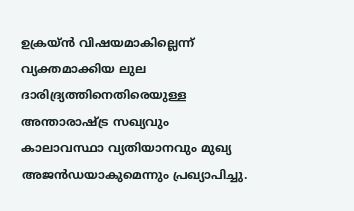ഉക്രയ്ന്‍ വിഷയമാകില്ലെന്ന് വ്യക്തമാക്കിയ ലുല ദാരിദ്ര്യത്തിനെതിരെയുള്ള അന്താരാഷ്ട്ര സഖ്യവും കാലാവസ്ഥാ വ്യതിയാനവും മുഖ്യ അജന്‍ഡയാകുമെന്നും പ്രഖ്യാപിച്ചു.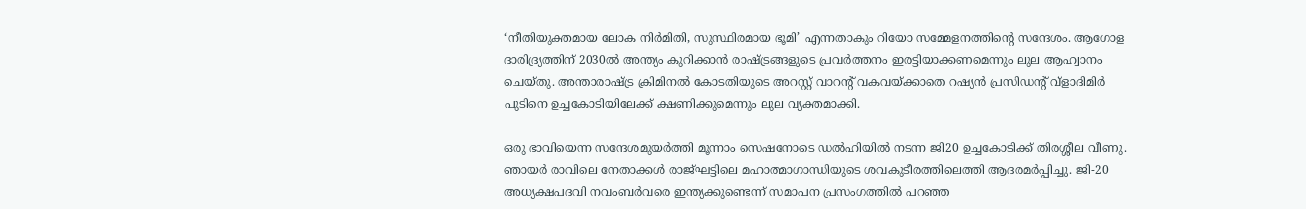‘നീതിയുക്തമായ ലോക നിര്‍മിതി, സുസ്ഥിരമായ ഭൂമി’ എന്നതാകും റിയോ സമ്മേളനത്തിന്റെ സന്ദേശം. ആഗോള ദാരിദ്ര്യത്തിന് 2030ല്‍ അന്ത്യം കുറിക്കാന്‍ രാഷ്ട്രങ്ങളുടെ പ്രവര്‍ത്തനം ഇരട്ടിയാക്കണമെന്നും ലുല ആഹ്വാനം ചെയ്തു. അന്താരാഷ്ട്ര ക്രിമിനല്‍ കോടതിയുടെ അറസ്റ്റ് വാറന്റ് വകവയ്ക്കാതെ റഷ്യന്‍ പ്രസിഡന്റ് വ്ളാദിമിര്‍ പുടിനെ ഉച്ചകോടിയിലേക്ക് ക്ഷണിക്കുമെന്നും ലുല വ്യക്തമാക്കി.

ഒരു ഭാവിയെന്ന സന്ദേശമുയര്‍ത്തി മൂന്നാം സെഷനോടെ ഡല്‍ഹിയില്‍ നടന്ന ജി20 ഉച്ചകോടിക്ക് തിരശ്ശീല വീണു. ഞായര്‍ രാവിലെ നേതാക്കള്‍ രാജ്ഘട്ടിലെ മഹാത്മാഗാന്ധിയുടെ ശവകുടീരത്തിലെത്തി ആദരമര്‍പ്പിച്ചു. ജി-20 അധ്യക്ഷപദവി നവംബര്‍വരെ ഇന്ത്യക്കുണ്ടെന്ന് സമാപന പ്രസംഗത്തില്‍ പറഞ്ഞ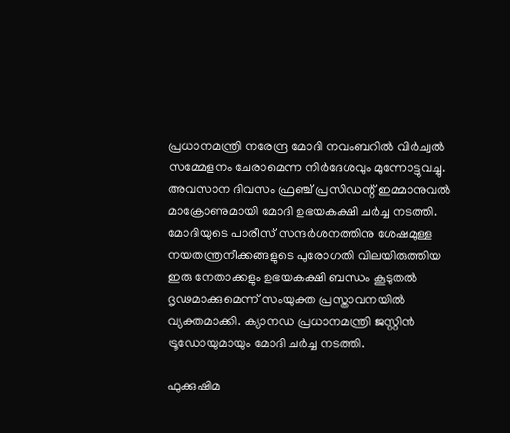പ്രധാനമന്ത്രി നരേന്ദ്ര മോദി നവംബറില്‍ വിര്‍ച്വല്‍ സമ്മേളനം ചേരാമെന്ന നിര്‍ദേശവും മുന്നോട്ടുവച്ചു. അവസാന ദിവസം ഫ്രഞ്ച് പ്രസിഡന്റ് ഇമ്മാനുവല്‍ മാക്രോണുമായി മോദി ഉഭയകക്ഷി ചര്‍ച്ച നടത്തി. മോദിയുടെ പാരീസ് സന്ദര്‍ശനത്തിനു ശേഷമുള്ള നയതന്ത്രനീക്കങ്ങളുടെ പുരോഗതി വിലയിരുത്തിയ ഇരു നേതാക്കളും ഉഭയകക്ഷി ബന്ധം കൂടുതല്‍ ദൃഢമാക്കുമെന്ന് സംയുക്ത പ്രസ്താവനയില്‍ വ്യക്തമാക്കി. ക്യാനഡ പ്രധാനമന്ത്രി ജസ്റ്റിന്‍ ട്രൂഡോയുമായും മോദി ചര്‍ച്ച നടത്തി.

ഫുക്കുഷിമ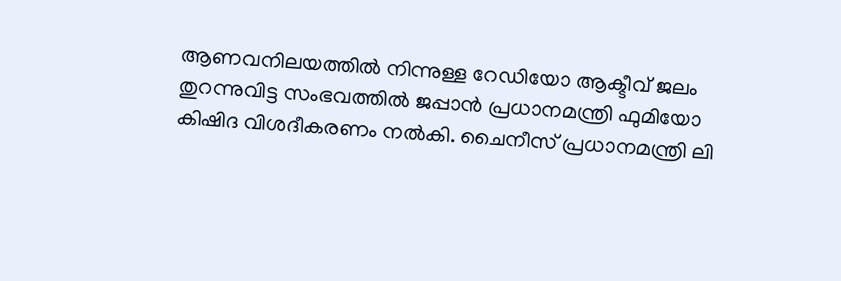ആണവനിലയത്തില്‍ നിന്നുള്ള റേഡിയോ ആക്ടീവ് ജലം തുറന്നുവിട്ട സംഭവത്തില്‍ ജപ്പാന്‍ പ്രധാനമന്ത്രി ഫുമിയോ കിഷിദ വിശദീകരണം നല്‍കി. ചൈനീസ് പ്രധാനമന്ത്രി ലി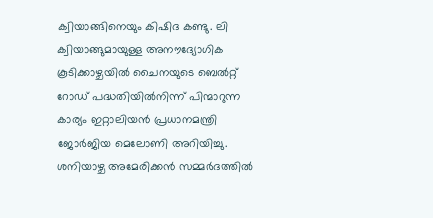ക്വിയാങ്ങിനെയും കിഷിദ കണ്ടു. ലി ക്വിയാങ്ങുമായുള്ള അനൗദ്യോഗിക കൂടിക്കാഴ്ചയില്‍ ചൈനയുടെ ബെല്‍റ്റ് റോഡ് പദ്ധതിയില്‍നിന്ന് പിന്മാറുന്ന കാര്യം ഇറ്റാലിയന്‍ പ്രധാനമന്ത്രി ജോര്‍ജിയ മെലോണി അറിയിച്ചു. ശനിയാഴ്ച അമേരിക്കന്‍ സമ്മര്‍ദത്തില്‍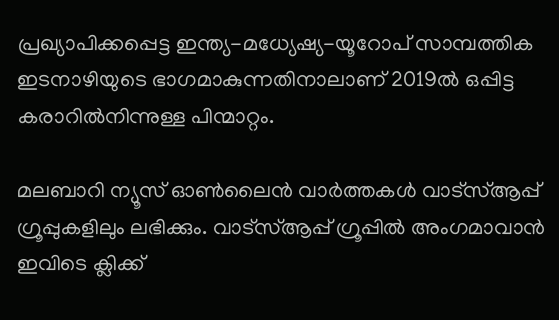പ്രഖ്യാപിക്കപ്പെട്ട ഇന്ത്യ-മധ്യേഷ്യ-യൂറോപ് സാമ്പത്തിക ഇടനാഴിയുടെ ഭാഗമാകുന്നതിനാലാണ് 2019ല്‍ ഒപ്പിട്ട കരാറില്‍നിന്നുള്ള പിന്മാറ്റം.

മലബാറി ന്യൂസ് ഓണ്‍ലൈന്‍ വാര്‍ത്തകള്‍ വാട്‌സ്ആപ്പ് ഗ്രൂപ്പുകളിലും ലഭിക്കും. വാട്‌സ്ആപ്പ് ഗ്രൂപ്പില്‍ അംഗമാവാന്‍ ഇവിടെ ക്ലിക്ക്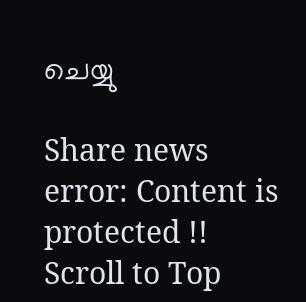ചെയ്യു

Share news
error: Content is protected !!
Scroll to Top